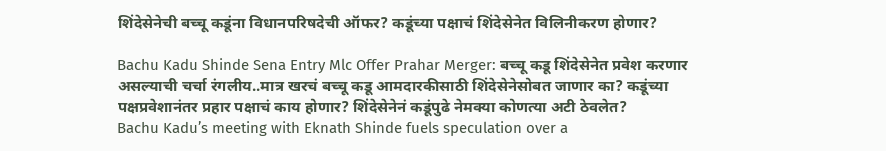शिंदेसेनेची बच्चू कडूंना विधानपरिषदेची ऑफर? कडूंच्या पक्षाचं शिंदेसेनेत विलिनीकरण होणार?

Bachu Kadu Shinde Sena Entry Mlc Offer Prahar Merger: बच्चू कडू शिंदेसेनेत प्रवेश करणार असल्याची चर्चा रंगलीय..मात्र खरचं बच्चू कडू आमदारकीसाठी शिंदेसेनेसोबत जाणार का? कडूंच्या पक्षप्रवेशानंतर प्रहार पक्षाचं काय होणार? शिंदेसेनेनं कडूंपुढे नेमक्या कोणत्या अटी ठेवलेत?
Bachu Kadu’s meeting with Eknath Shinde fuels speculation over a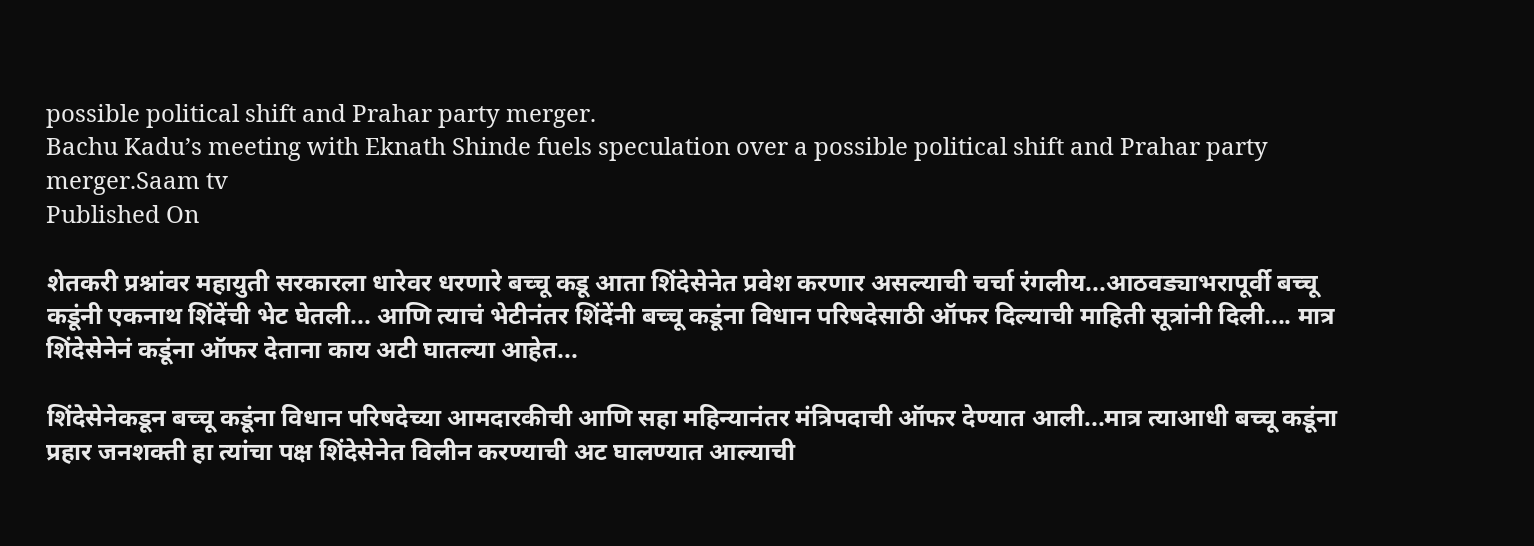possible political shift and Prahar party merger.
Bachu Kadu’s meeting with Eknath Shinde fuels speculation over a possible political shift and Prahar party merger.Saam tv
Published On

शेतकरी प्रश्नांवर महायुती सरकारला धारेवर धरणारे बच्चू कडू आता शिंदेसेनेत प्रवेश करणार असल्याची चर्चा रंगलीय...आठवड्याभरापूर्वी बच्चू कडूंनी एकनाथ शिंदेंची भेट घेतली... आणि त्याचं भेटीनंतर शिंदेंनी बच्चू कडूंना विधान परिषदेसाठी ऑफर दिल्याची माहिती सूत्रांनी दिली.... मात्र शिंदेसेनेनं कडूंना ऑफर देताना काय अटी घातल्या आहेत...

शिंदेसेनेकडून बच्चू कडूंना विधान परिषदेच्या आमदारकीची आणि सहा महिन्यानंतर मंत्रिपदाची ऑफर देण्यात आली...मात्र त्याआधी बच्चू कडूंना प्रहार जनशक्ती हा त्यांचा पक्ष शिंदेसेनेत विलीन करण्याची अट घालण्यात आल्याची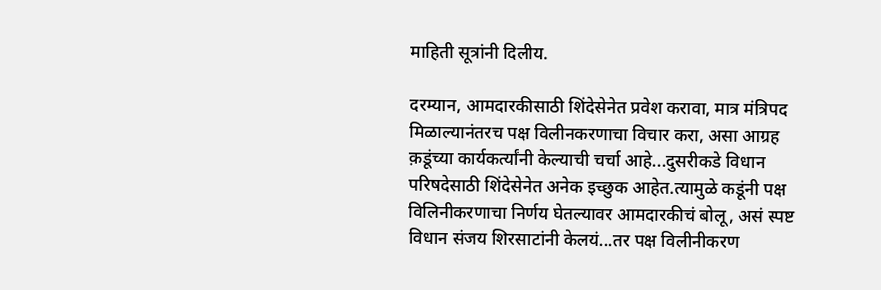माहिती सूत्रांनी दिलीय.

दरम्यान, आमदारकीसाठी शिंदेसेनेत प्रवेश करावा, मात्र मंत्रिपद मिळाल्यानंतरच पक्ष विलीनकरणाचा विचार करा, असा आग्रह क़डूंच्या कार्यकर्त्यांनी केल्याची चर्चा आहे...दुसरीकडे विधान परिषदेसाठी शिंदेसेनेत अनेक इच्छुक आहेत.त्यामुळे कडूंनी पक्ष विलिनीकरणाचा निर्णय घेतल्यावर आमदारकीचं बोलू, असं स्पष्ट विधान संजय शिरसाटांनी केलयं...तर पक्ष विलीनीकरण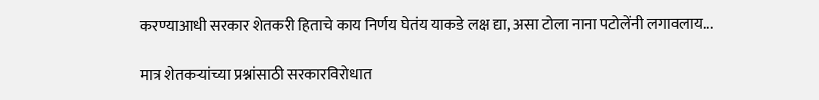करण्याआधी सरकार शेतकरी हिताचे काय निर्णय घेतंय याकडे लक्ष द्या, असा टोला नाना पटोलेंनी लगावलाय...

मात्र शेतकऱ्यांच्या प्रश्नांसाठी सरकारविरोधात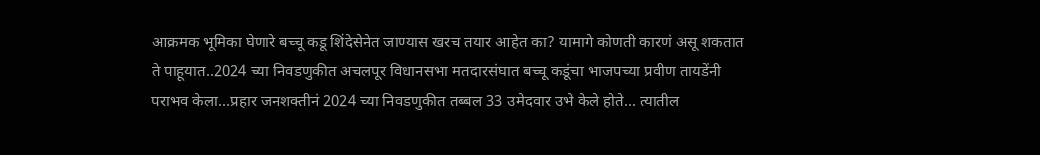आक्रमक भूमिका घेणारे बच्चू कडू शिंदेसेनेत जाण्यास खरच तयार आहेत का? यामागे कोणती कारणं असू शकतात ते पाहूयात..2024 च्या निवडणुकीत अचलपूर विधानसभा मतदारसंघात बच्चू कडूंचा भाजपच्या प्रवीण तायडेंनी पराभव केला...प्रहार जनशक्तीनं 2024 च्या निवडणुकीत तब्बल 33 उमेदवार उभे केले होते... त्यातील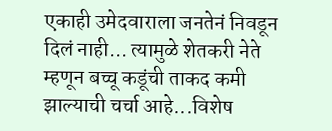एकाही उमेदवाराला जनतेनं निवडून दिलं नाही... त्यामुळे शेतकरी नेते म्हणून बच्चू कडूंची ताकद कमी झाल्याची चर्चा आहे...विशेष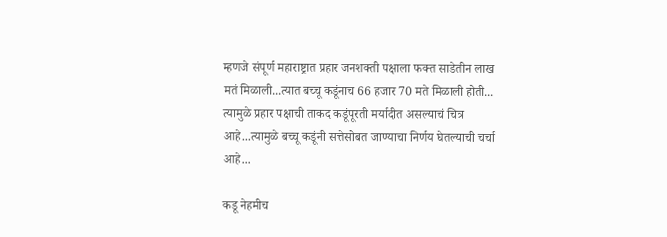म्हणजे संपूर्ण महाराष्ट्रात प्रहार जनशक्ती पक्षाला फक्त साडेतीन लाख मतं मिळाली...त्यात बच्चू कडूंनाच 66 हजार 70 मते मिळाली होती... त्यामुळे प्रहार पक्षाची ताकद कडूंपूरती मर्यादीत असल्याचं चित्र आहे...त्यामुळे बच्चू कडूंनी सत्तेसोबत जाण्याचा निर्णय घेतल्याची चर्चा आहे...

कडू नेहमीच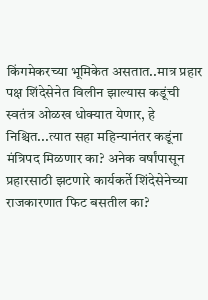किंगमेकरच्या भूमिकेत असतात..मात्र प्रहार पक्ष शिंदेसेनेत विलीन झाल्यास कडूंची स्वतंत्र ओळख धोक्यात येणार, हे निश्चित...त्यात सहा महिन्यानंतर कडूंना मंत्रिपद मिळणार का? अनेक वर्षांपासून प्रहारसाठी झटणारे कार्यकर्ते शिंदेसेनेच्या राजकारणात फिट बसतील का?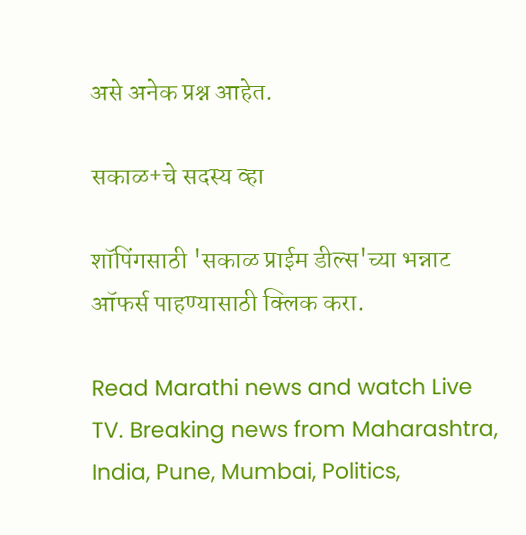असे अनेक प्रश्न आहेत.

सकाळ+चे सदस्य व्हा

शॉपिंगसाठी 'सकाळ प्राईम डील्स'च्या भन्नाट ऑफर्स पाहण्यासाठी क्लिक करा.

Read Marathi news and watch Live TV. Breaking news from Maharashtra, India, Pune, Mumbai, Politics,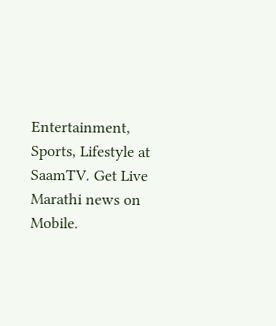Entertainment, Sports, Lifestyle at SaamTV. Get Live Marathi news on Mobile.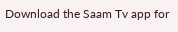Download the Saam Tv app for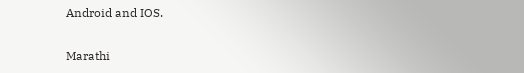Android and IOS.

Marathi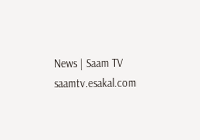News | Saam TV
saamtv.esakal.com